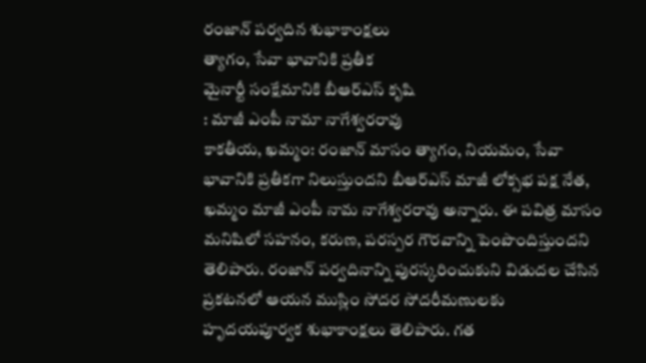రంజాన్ పర్వదిన శుభాకాంక్షలు
త్యాగం, సేవా భావానికి ప్రతీక
మైనార్టీ సంక్షేమానికి బీఆర్ఎస్ కృషి
: మాజీ ఎంపీ నామా నాగేశ్వరరావు
కాకతీయ, ఖమ్మం: రంజాన్ మాసం త్యాగం, నియమం, సేవా భావానికి ప్రతీకగా నిలుస్తుందని బీఆర్ఎస్ మాజీ లోక్సభ పక్ష నేత, ఖమ్మం మాజీ ఎంపీ నామ నాగేశ్వరరావు అన్నారు. ఈ పవిత్ర మాసం మనిషిలో సహనం, కరుణ, పరస్పర గౌరవాన్ని పెంపొందిస్తుందని తెలిపారు. రంజాన్ పర్వదినాన్ని పురస్కరించుకుని విడుదల చేసిన ప్రకటనలో ఆయన ముస్లిం సోదర సోదరీమణులకు హృదయపూర్వక శుభాకాంక్షలు తెలిపారు. గత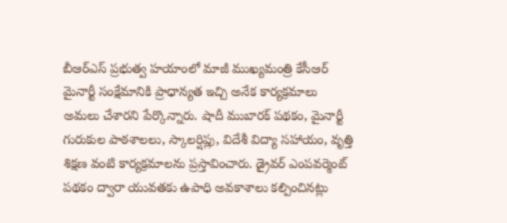బీఆర్ఎస్ ప్రభుత్వ హయాంలో మాజీ ముఖ్యమంత్రి కేసీఆర్ మైనార్టీ సంక్షేమానికి ప్రాధాన్యత ఇచ్చి అనేక కార్యక్రమాలు అమలు చేశారని పేర్కొన్నారు. షాదీ ముబారక్ పథకం, మైనార్టీ గురుకుల పాఠశాలలు, స్కాలర్షిప్లు, విదేశీ విద్యా సహాయం, వృత్తి శిక్షణ వంటి కార్యక్రమాలను ప్రస్తావించారు. డ్రైవర్ ఎంపవర్మెంట్ పథకం ద్వారా యువతకు ఉపాధి అవకాశాలు కల్పించినట్లు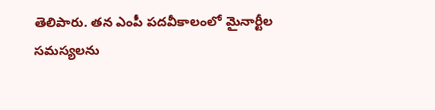తెలిపారు. తన ఎంపీ పదవీకాలంలో మైనార్టీల సమస్యలను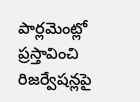పార్లమెంట్లో ప్రస్తావించి రిజర్వేషన్లపై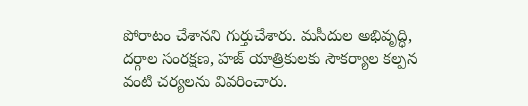పోరాటం చేశానని గుర్తుచేశారు. మసీదుల అభివృద్ధి, దర్గాల సంరక్షణ, హజ్ యాత్రికులకు సౌకర్యాల కల్పన వంటి చర్యలను వివరించారు.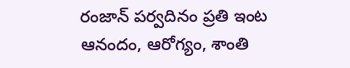రంజాన్ పర్వదినం ప్రతి ఇంట ఆనందం, ఆరోగ్యం, శాంతి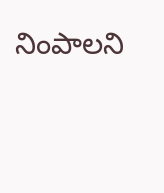నింపాలని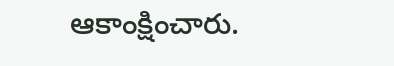ఆకాంక్షించారు.